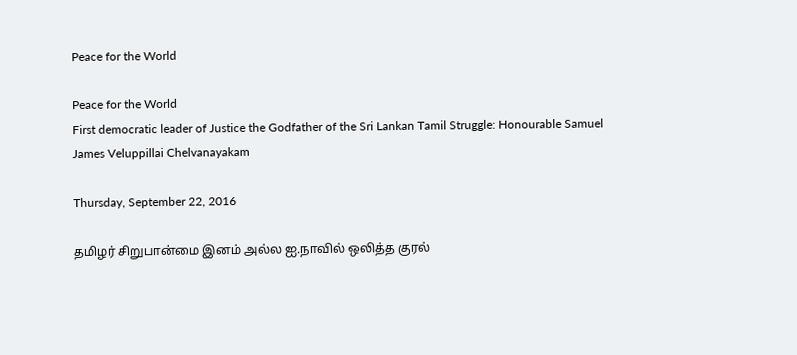Peace for the World

Peace for the World
First democratic leader of Justice the Godfather of the Sri Lankan Tamil Struggle: Honourable Samuel James Veluppillai Chelvanayakam

Thursday, September 22, 2016

தமிழர் சிறுபான்மை இனம் அல்ல ஐ.நாவில் ஒலித்த குரல்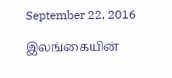September 22, 2016

இலங்கையின்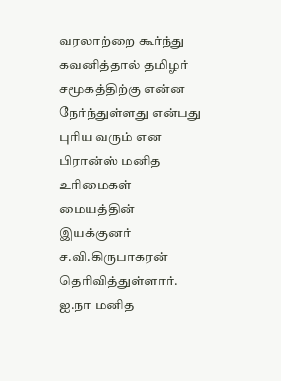வரலாற்றை கூர்ந்து கவனித்தால் தமிழர் சமூகத்திற்கு என்ன நேர்ந்துள்ளது என்பது புரிய வரும் என பிரான்ஸ் மனித உரிமைகள் மையத்தின் இயக்குனர் ச.வி.கிருபாகரன் தெரிவித்துள்ளார்.
ஐ.நா மனித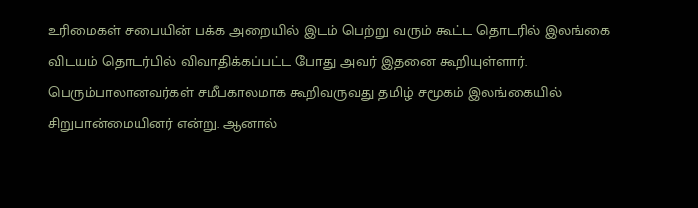உரிமைகள் சபையின் பக்க அறையில் இடம் பெற்று வரும் கூட்ட தொடரில் இலங்கை விடயம் தொடர்பில் விவாதிக்கப்பட்ட போது அவர் இதனை கூறியுள்ளார்.
பெரும்பாலானவர்கள் சமீபகாலமாக கூறிவருவது தமிழ் சமூகம் இலங்கையில் சிறுபான்மையினர் என்று. ஆனால்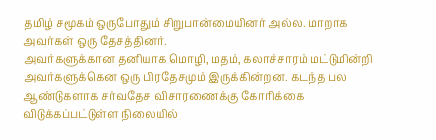தமிழ் சமூகம் ஒருபோதும் சிறுபான்மையினர் அல்ல. மாறாக அவர்கள் ஒரு தேசத்தினர்.
அவர்களுக்கான தனியாக மொழி, மதம், கலாச்சாரம் மட்டுமின்றி அவர்களுக்கென ஒரு பிரதேசமும் இருக்கின்றன. கடந்த பல ஆண்டுகளாக சர்வதேச விசாரணைக்கு கோரிக்கை விடுக்கப்பட்டுள்ள நிலையில்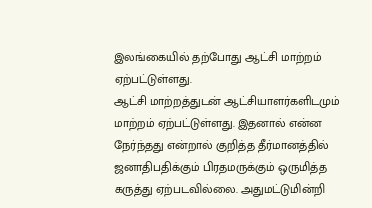இலங்கையில் தற்போது ஆட்சி மாற்றம் ஏற்பட்டுள்ளது.
ஆட்சி மாற்றத்துடன் ஆட்சியாளர்களிடமும் மாற்றம் ஏற்பட்டுள்ளது. இதனால் என்ன நேர்ந்தது என்றால் குறித்த தீர்மானத்தில் ஜனாதிபதிக்கும் பிரதமருக்கும் ஒருமித்த கருத்து ஏற்படவில்லை. அதுமட்டுமின்றி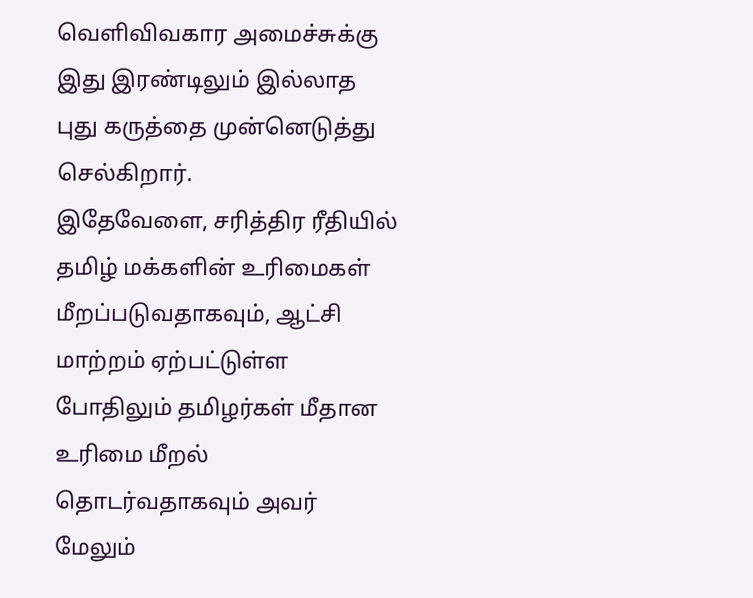வெளிவிவகார அமைச்சுக்கு இது இரண்டிலும் இல்லாத புது கருத்தை முன்னெடுத்து செல்கிறார்.
இதேவேளை, சரித்திர ரீதியில் தமிழ் மக்களின் உரிமைகள் மீறப்படுவதாகவும், ஆட்சி மாற்றம் ஏற்பட்டுள்ள போதிலும் தமிழர்கள் மீதான உரிமை மீறல் தொடர்வதாகவும் அவர் மேலும்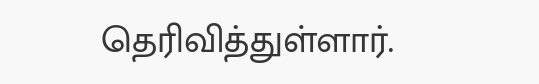தெரிவித்துள்ளார்.